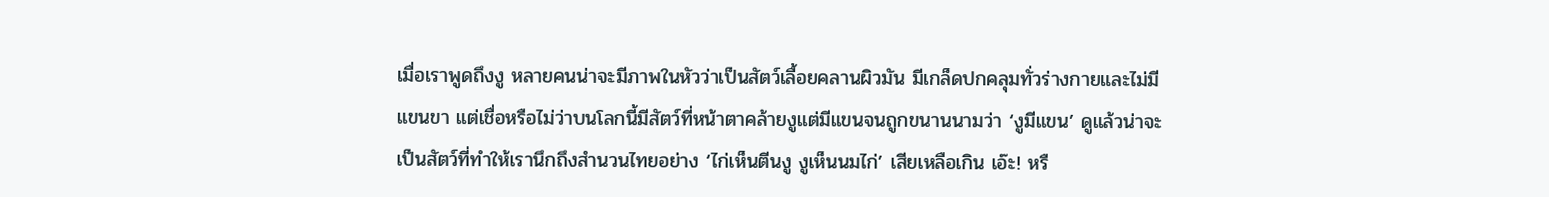เมื่อเราพูดถึงงู หลายคนน่าจะมีภาพในหัวว่าเป็นสัตว์เลื้อยคลานผิวมัน มีเกล็ดปกคลุมทั่วร่างกายและไม่มีแขนขา แต่เชื่อหรือไม่ว่าบนโลกนี้มีสัตว์ที่หน้าตาคล้ายงูแต่มีแขนจนถูกขนานนามว่า ‘งูมีแขน’ ดูแล้วน่าจะเป็นสัตว์ที่ทำให้เรานึกถึงสำนวนไทยอย่าง ‘ไก่เห็นตีนงู งูเห็นนมไก่’ เสียเหลือเกิน เอ๊ะ! หรื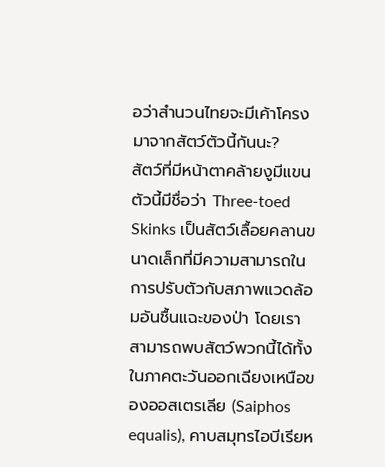อว่าสำนวนไทยจะมีเค้าโครงมาจากสัตว์ตัวนี้กันนะ?
สัตว์ที่มีหน้าตาคล้ายงูมีแขนตัวนี้มีชื่อว่า Three-toed Skinks เป็นสัตว์เลื้อยคลานขนาดเล็กที่มีความสามารถในการปรับตัวกับสภาพแวดล้อมอันชื้นแฉะของป่า โดยเราสามารถพบสัตว์พวกนี้ได้ทั้งในภาคตะวันออกเฉียงเหนือของออสเตรเลีย (Saiphos equalis), คาบสมุทรไอบีเรียห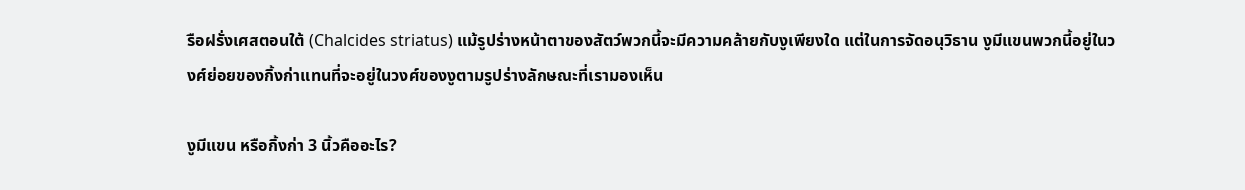รือฝรั่งเศสตอนใต้ (Chalcides striatus) แม้รูปร่างหน้าตาของสัตว์พวกนี้จะมีความคล้ายกับงูเพียงใด แต่ในการจัดอนุวิธาน งูมีแขนพวกนี้อยู่ในวงศ์ย่อยของกิ้งก่าแทนที่จะอยู่ในวงศ์ของงูตามรูปร่างลักษณะที่เรามองเห็น

งูมีแขน หรือกิ้งก่า 3 นิ้วคืออะไร?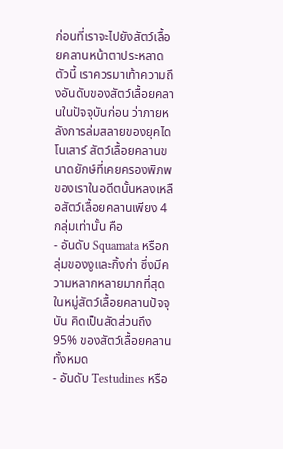ก่อนที่เราจะไปยังสัตว์เลื้อยคลานหน้าตาประหลาดตัวนี้ เราควรมาเท้าความถึงอันดับของสัตว์เลื้อยคลานในปัจจุบันก่อน ว่าภายหลังการล่มสลายของยุคไดโนเสาร์ สัตว์เลื้อยคลานขนาดยักษ์ที่เคยครองพิภพของเราในอดีตนั้นหลงเหลือสัตว์เลื้อยคลานเพียง 4 กลุ่มเท่านั้น คือ
- อันดับ Squamata หรือกลุ่มของงูและกิ้งก่า ซึ่งมีความหลากหลายมากที่สุดในหมู่สัตว์เลื้อยคลานปัจจุบัน คิดเป็นสัดส่วนถึง 95% ของสัตว์เลื้อยคลานทั้งหมด
- อันดับ Testudines หรือ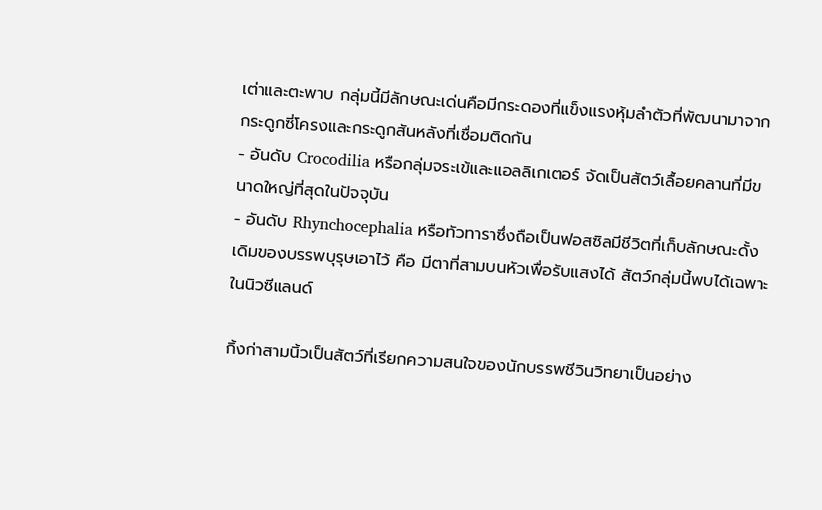เต่าและตะพาบ กลุ่มนี้มีลักษณะเด่นคือมีกระดองที่แข็งแรงหุ้มลำตัวที่พัฒนามาจากกระดูกซี่โครงและกระดูกสันหลังที่เชื่อมติดกัน
- อันดับ Crocodilia หรือกลุ่มจระเข้และแอลลิเกเตอร์ จัดเป็นสัตว์เลื้อยคลานที่มีขนาดใหญ่ที่สุดในปัจจุบัน
- อันดับ Rhynchocephalia หรือทัวทาราซึ่งถือเป็นฟอสซิลมีชีวิตที่เก็บลักษณะดั้งเดิมของบรรพบุรุษเอาไว้ คือ มีตาที่สามบนหัวเพื่อรับแสงได้ สัตว์กลุ่มนี้พบได้เฉพาะในนิวซีแลนด์

กิ้งก่าสามนิ้วเป็นสัตว์ที่เรียกความสนใจของนักบรรพชีวินวิทยาเป็นอย่าง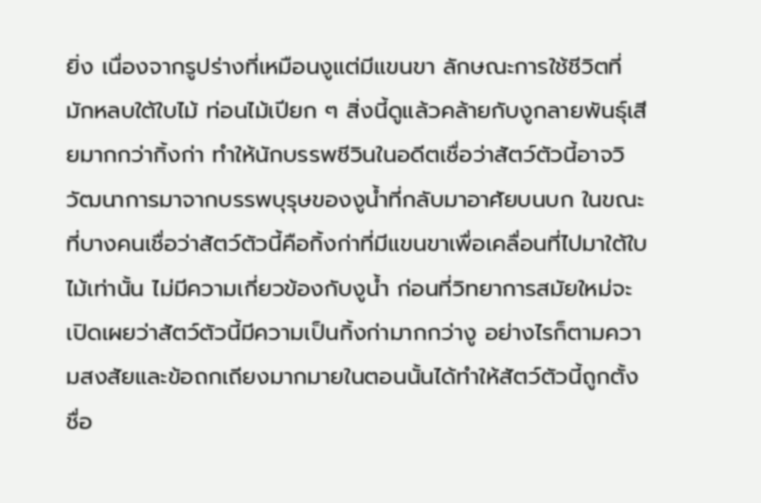ยิ่ง เนื่องจากรูปร่างที่เหมือนงูแต่มีแขนขา ลักษณะการใช้ชีวิตที่มักหลบใต้ใบไม้ ท่อนไม้เปียก ๆ สิ่งนี้ดูแล้วคล้ายกับงูกลายพันธุ์เสียมากกว่ากิ้งก่า ทำให้นักบรรพชีวินในอดีตเชื่อว่าสัตว์ตัวนี้อาจวิวัฒนาการมาจากบรรพบุรุษของงูน้ำที่กลับมาอาศัยบนบก ในขณะที่บางคนเชื่อว่าสัตว์ตัวนี้คือกิ้งก่าที่มีแขนขาเพื่อเคลื่อนที่ไปมาใต้ใบไม้เท่านั้น ไม่มีความเกี่ยวข้องกับงูน้ำ ก่อนที่วิทยาการสมัยใหม่จะเปิดเผยว่าสัตว์ตัวนี้มีความเป็นกิ้งก่ามากกว่างู อย่างไรก็ตามความสงสัยและข้อถกเถียงมากมายในตอนนั้นได้ทำให้สัตว์ตัวนี้ถูกตั้งชื่อ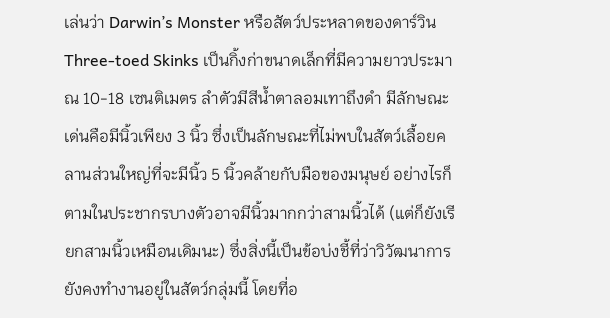เล่นว่า Darwin’s Monster หรือสัตว์ประหลาดของดาร์วิน
Three-toed Skinks เป็นกิ้งก่าขนาดเล็กที่มีความยาวประมาณ 10-18 เซนติเมตร ลำตัวมีสีน้ำตาลอมเทาถึงดำ มีลักษณะเด่นคือมีนิ้วเพียง 3 นิ้ว ซึ่งเป็นลักษณะที่ไม่พบในสัตว์เลื้อยคลานส่วนใหญ่ที่จะมีนิ้ว 5 นิ้วคล้ายกับมือของมนุษย์ อย่างไรก็ตามในประชากรบางตัวอาจมีนิ้วมากกว่าสามนิ้วได้ (แต่ก็ยังเรียกสามนิ้วเหมือนเดิมนะ) ซึ่งสิ่งนี้เป็นข้อบ่งชี้ที่ว่าวิวัฒนาการยังคงทำงานอยู่ในสัตว์กลุ่มนี้ โดยที่อ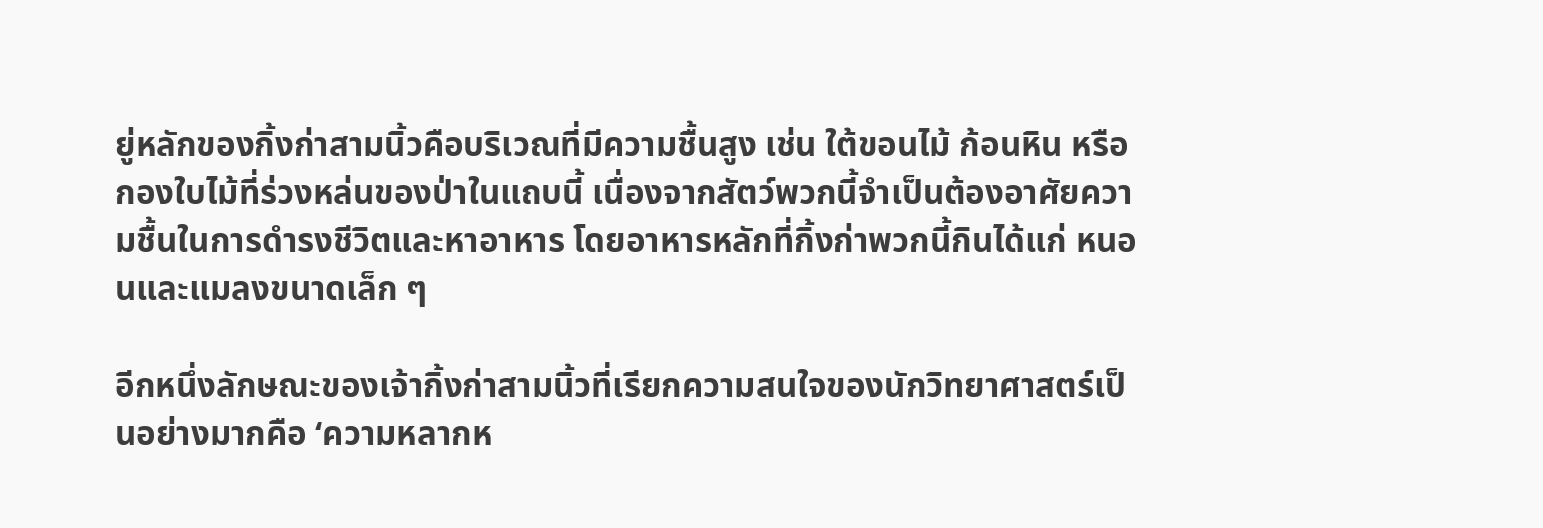ยู่หลักของกิ้งก่าสามนิ้วคือบริเวณที่มีความชื้นสูง เช่น ใต้ขอนไม้ ก้อนหิน หรือกองใบไม้ที่ร่วงหล่นของป่าในแถบนี้ เนื่องจากสัตว์พวกนี้จำเป็นต้องอาศัยความชื้นในการดำรงชีวิตและหาอาหาร โดยอาหารหลักที่กิ้งก่าพวกนี้กินได้แก่ หนอนและแมลงขนาดเล็ก ๆ

อีกหนึ่งลักษณะของเจ้ากิ้งก่าสามนิ้วที่เรียกความสนใจของนักวิทยาศาสตร์เป็นอย่างมากคือ ‘ความหลากห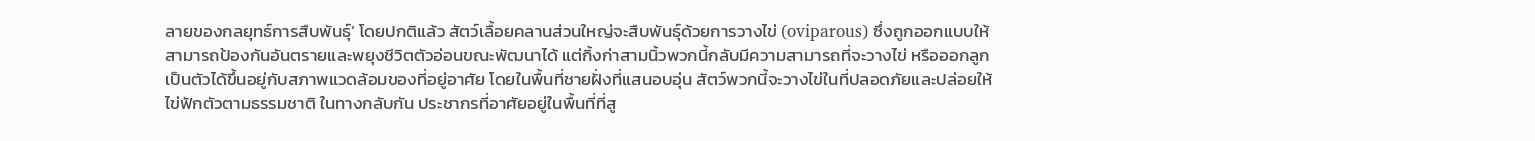ลายของกลยุทธ์การสืบพันธุ์’ โดยปกติแล้ว สัตว์เลื้อยคลานส่วนใหญ่จะสืบพันธุ์ด้วยการวางไข่ (oviparous) ซึ่งถูกออกแบบให้สามารถป้องกันอันตรายและพยุงชีวิตตัวอ่อนขณะพัฒนาได้ แต่กิ้งก่าสามนิ้วพวกนี้กลับมีความสามารถที่จะวางไข่ หรือออกลูกเป็นตัวได้ขึ้นอยู่กับสภาพแวดล้อมของที่อยู่อาศัย โดยในพื้นที่ชายฝั่งที่แสนอบอุ่น สัตว์พวกนี้จะวางไข่ในที่ปลอดภัยและปล่อยให้ไข่ฟักตัวตามธรรมชาติ ในทางกลับกัน ประชากรที่อาศัยอยู่ในพื้นที่ที่สู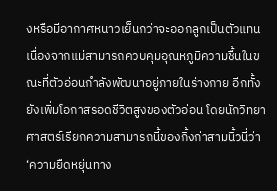งหรือมีอากาศหนาวเย็นกว่าจะออกลูกเป็นตัวแทน เนื่องจากแม่สามารถควบคุมอุณหภูมิความชื้นในขณะที่ตัวอ่อนกำลังพัฒนาอยู่ภายในร่างกาย อีกทั้งยังเพิ่มโอกาสรอดชีวิตสูงของตัวอ่อน โดยนักวิทยาศาสตร์เรียกความสามารถนี้ของกิ้งก่าสามนิ้วนี่ว่า ‘ความยืดหยุ่นทาง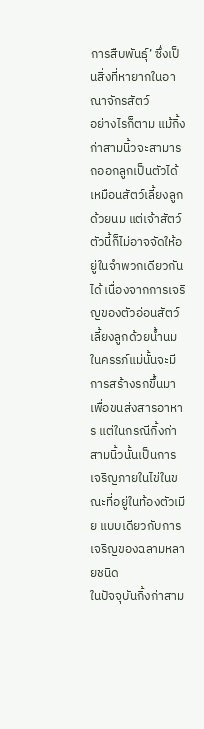การสืบพันธุ์’ ซึ่งเป็นสิ่งที่หายากในอาณาจักรสัตว์
อย่างไรก็ตาม แม้กิ้งก่าสามนิ้วจะสามารถออกลูกเป็นตัวได้เหมือนสัตว์เลี้ยงลูกด้วยนม แต่เจ้าสัตว์ตัวนี้ก็ไม่อาจจัดให้อยู่ในจำพวกเดียวกันได้ เนื่องจากการเจริญของตัวอ่อนสัตว์เลี้ยงลูกด้วยน้ำนมในครรภ์แม่นั้นจะมีการสร้างรกขึ้นมาเพื่อขนส่งสารอาหาร แต่ในกรณีกิ้งก่าสามนิ้วนั้นเป็นการเจริญภายในไข่ในขณะที่อยู่ในท้องตัวเมีย แบบเดียวกับการเจริญของฉลามหลายชนิด
ในปัจจุบันกิ้งก่าสาม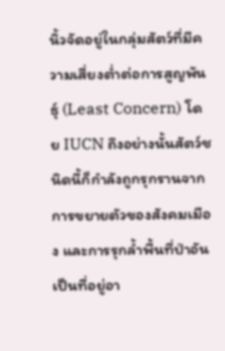นิ้วจัดอยู่ในกลุ่มสัตว์ที่มีความเสี่ยงต่ำต่อการสูญพันธุ์ (Least Concern) โดย IUCN ถึงอย่างนั้นสัตว์ชนิดนี้ก็กำลังถูกรุกรานจากการขยายตัวของสังคมเมือง และการรุกล้ำพื้นที่ป่าอันเป็นที่อยู่อา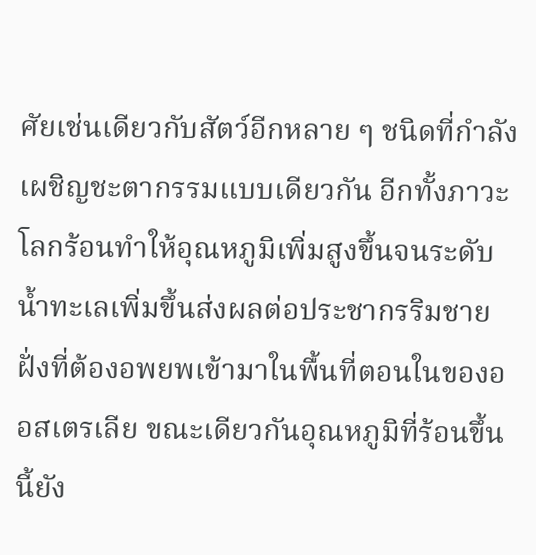ศัยเช่นเดียวกับสัตว์อีกหลาย ๆ ชนิดที่กำลังเผชิญชะตากรรมแบบเดียวกัน อีกทั้งภาวะโลกร้อนทำให้อุณหภูมิเพิ่มสูงขึ้นจนระดับน้ำทะเลเพิ่มขึ้นส่งผลต่อประชากรริมชายฝั่งที่ต้องอพยพเข้ามาในพื้นที่ตอนในของออสเตรเลีย ขณะเดียวกันอุณหภูมิที่ร้อนขึ้นนี้ยัง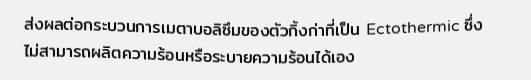ส่งผลต่อกระบวนการเมตาบอลิซึมของตัวกิ้งก่าที่เป็น Ectothermic ซึ่งไม่สามารถผลิตความร้อนหรือระบายความร้อนได้เอง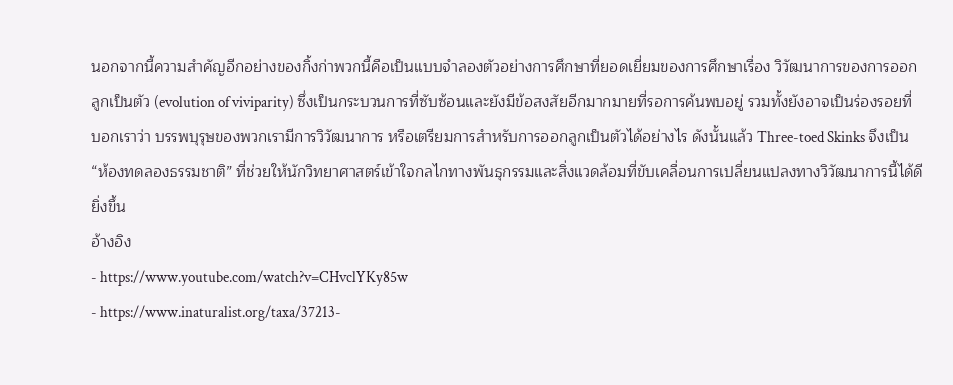นอกจากนี้ความสำคัญอีกอย่างของกิ้งก่าพวกนี้คือเป็นแบบจำลองตัวอย่างการศึกษาที่ยอดเยี่ยมของการศึกษาเรื่อง วิวัฒนาการของการออกลูกเป็นตัว (evolution of viviparity) ซึ่งเป็นกระบวนการที่ซับซ้อนและยังมีข้อสงสัยอีกมากมายที่รอการค้นพบอยู่ รวมทั้งยังอาจเป็นร่องรอยที่บอกเราว่า บรรพบุรุษของพวกเรามีการวิวัฒนาการ หรือเตรียมการสำหรับการออกลูกเป็นตัวได้อย่างไร ดังนั้นแล้ว Three-toed Skinks จึงเป็น “ห้องทดลองธรรมชาติ” ที่ช่วยให้นักวิทยาศาสตร์เข้าใจกลไกทางพันธุกรรมและสิ่งแวดล้อมที่ขับเคลื่อนการเปลี่ยนแปลงทางวิวัฒนาการนี้ได้ดียิ่งขึ้น
อ้างอิง
- https://www.youtube.com/watch?v=CHvclYKy85w
- https://www.inaturalist.org/taxa/37213-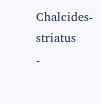Chalcides-striatus
-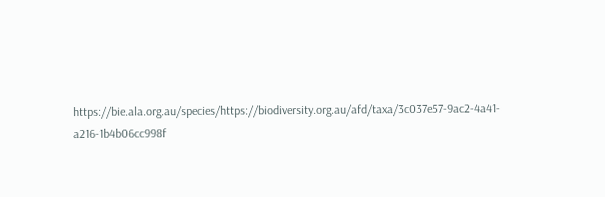https://bie.ala.org.au/species/https://biodiversity.org.au/afd/taxa/3c037e57-9ac2-4a41-a216-1b4b06cc998f